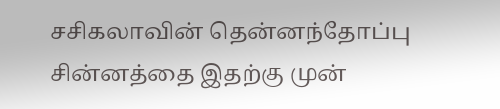சசிகலாவின் தென்னந்தோப்பு சின்னத்தை இதற்கு முன்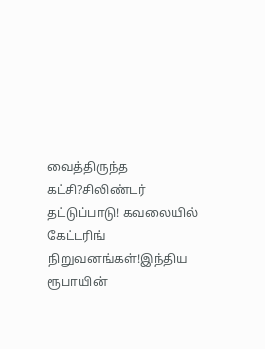வைத்திருந்த கட்சி?சிலிண்டர் தட்டுப்பாடு! கவலையில் கேட்டரிங் நிறுவனங்கள்!இந்திய ரூபாயின்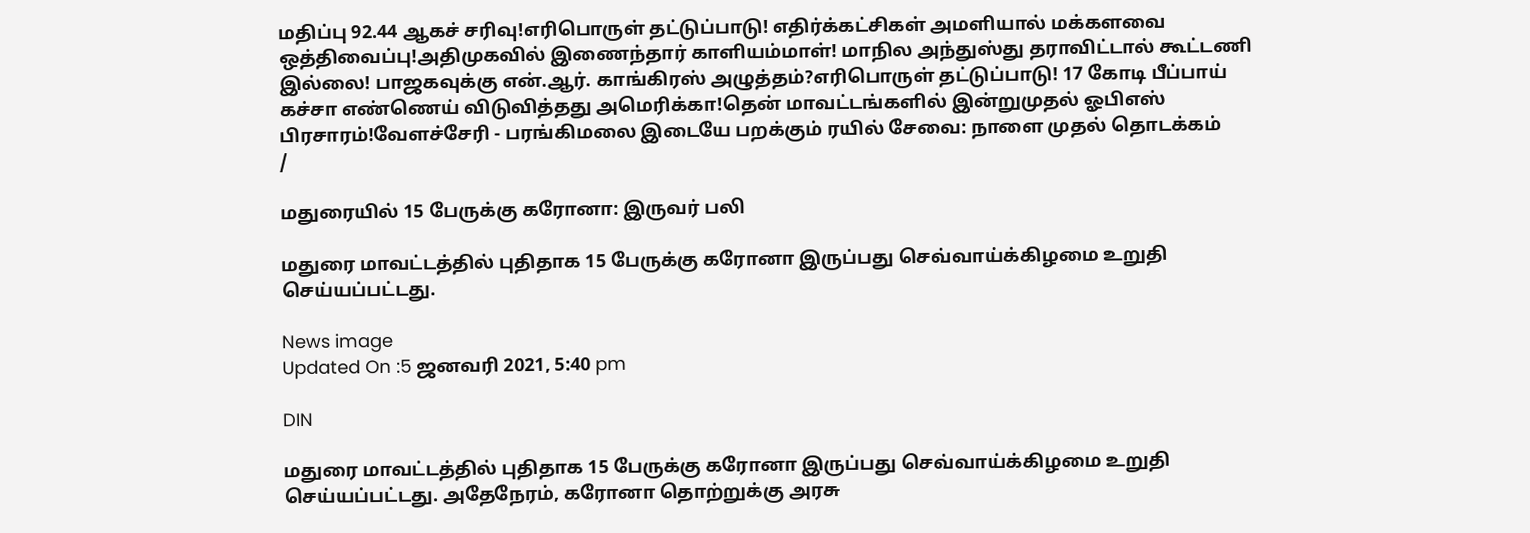மதிப்பு 92.44 ஆகச் சரிவு!எரிபொருள் தட்டுப்பாடு! எதிர்க்கட்சிகள் அமளியால் மக்களவை ஒத்திவைப்பு!அதிமுகவில் இணைந்தார் காளியம்மாள்! மாநில அந்துஸ்து தராவிட்டால் கூட்டணி இல்லை! பாஜகவுக்கு என்.ஆர். காங்கிரஸ் அழுத்தம்?எரிபொருள் தட்டுப்பாடு! 17 கோடி பீப்பாய் கச்சா எண்ணெய் விடுவித்தது அமெரிக்கா!தென் மாவட்டங்களில் இன்றுமுதல் ஓபிஎஸ் பிரசாரம்!வேளச்சேரி - பரங்கிமலை இடையே பறக்கும் ரயில் சேவை: நாளை முதல் தொடக்கம்
/

மதுரையில் 15 பேருக்கு கரோனா: இருவர் பலி

மதுரை மாவட்டத்தில் புதிதாக 15 பேருக்கு கரோனா இருப்பது செவ்வாய்க்கிழமை உறுதி செய்யப்பட்டது.

News image
Updated On :5 ஜனவரி 2021, 5:40 pm

DIN

மதுரை மாவட்டத்தில் புதிதாக 15 பேருக்கு கரோனா இருப்பது செவ்வாய்க்கிழமை உறுதி செய்யப்பட்டது. அதேநேரம், கரோனா தொற்றுக்கு அரசு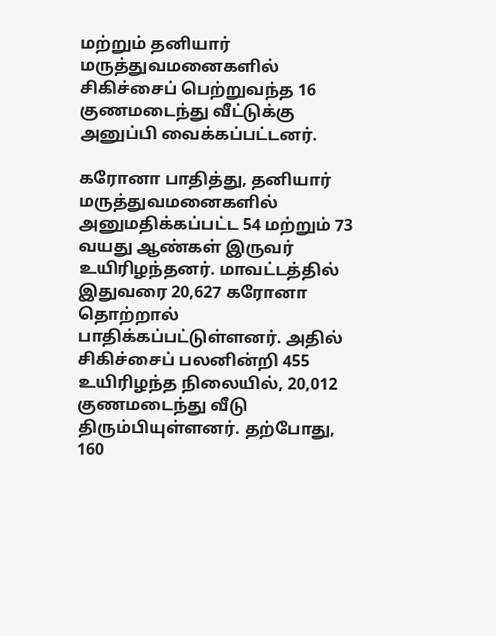மற்றும் தனியார் மருத்துவமனைகளில் சிகிச்சைப் பெற்றுவந்த 16 குணமடைந்து வீட்டுக்கு அனுப்பி வைக்கப்பட்டனர்.

கரோனா பாதித்து, தனியார் மருத்துவமனைகளில் அனுமதிக்கப்பட்ட 54 மற்றும் 73 வயது ஆண்கள் இருவர் உயிரிழந்தனர். மாவட்டத்தில் இதுவரை 20,627 கரோனா தொற்றால் பாதிக்கப்பட்டுள்ளனர். அதில் சிகிச்சைப் பலனின்றி 455 உயிரிழந்த நிலையில், 20,012 குணமடைந்து வீடு திரும்பியுள்ளனர். தற்போது, 160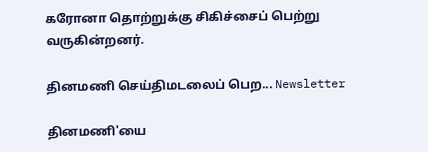கரோனா தொற்றுக்கு சிகிச்சைப் பெற்று வருகின்றனர்.

தினமணி செய்திமடலைப் பெற... Newsletter

தினமணி'யை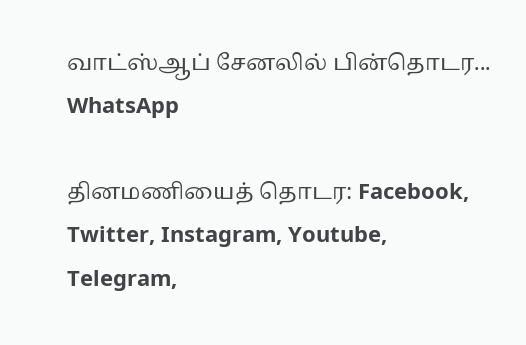வாட்ஸ்ஆப் சேனலில் பின்தொடர... WhatsApp

தினமணியைத் தொடர: Facebook, Twitter, Instagram, Youtube, Telegram,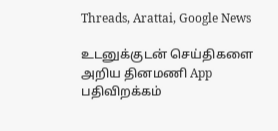Threads, Arattai, Google News

உடனுக்குடன் செய்திகளை அறிய தினமணி App பதிவிறக்கம்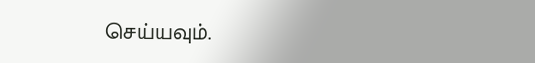செய்யவும்.